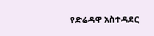የድሬዳዋ አስተዳደር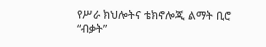የሥራ ክህሎትና ቴክኖሎጂ ልማት ቢሮ “ብቃት”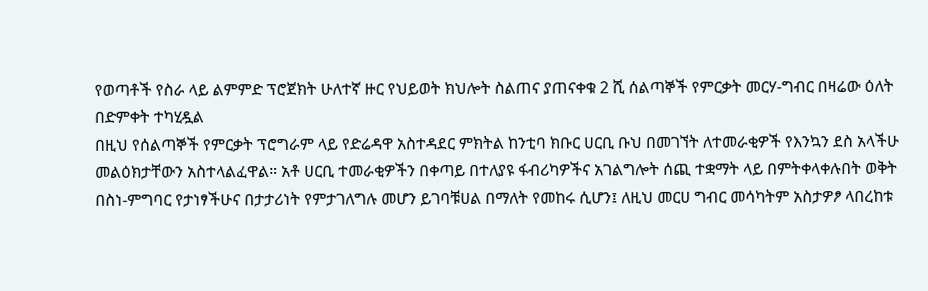የወጣቶች የስራ ላይ ልምምድ ፕሮጀክት ሁለተኛ ዙር የህይወት ክህሎት ስልጠና ያጠናቀቁ 2 ሺ ሰልጣኞች የምርቃት መርሃ-ግብር በዛሬው ዕለት በድምቀት ተካሂዷል
በዚህ የሰልጣኞች የምርቃት ፕሮግራም ላይ የድሬዳዋ አስተዳደር ምክትል ከንቲባ ክቡር ሀርቢ ቡህ በመገኘት ለተመራቂዎች የእንኳን ደስ አላችሁ መልዕክታቸውን አስተላልፈዋል። አቶ ሀርቢ ተመራቂዎችን በቀጣይ በተለያዩ ፋብሪካዎችና አገልግሎት ሰጪ ተቋማት ላይ በምትቀላቀሉበት ወቅት በስነ-ምግባር የታነፃችሁና በታታሪነት የምታገለግሉ መሆን ይገባቹሀል በማለት የመከሩ ሲሆን፤ ለዚህ መርሀ ግብር መሳካትም አስታዎፆ ላበረከቱ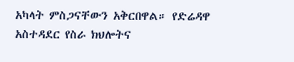አካላት ምስጋናቸውን አቅርበዋል። የድሬዳዋ አስተዳደር የስራ ክህሎትና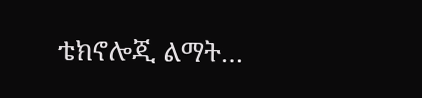ቴክኖሎጂ ልማት…